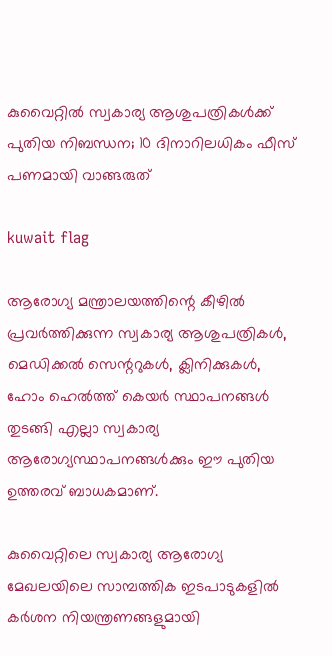കുവൈറ്റില്‍ സ്വകാര്യ ആശുപത്രികള്‍ക്ക് പുതിയ നിബന്ധന; 10 ദിനാറിലധികം ഫീസ് പണമായി വാങ്ങരുത്

kuwait flag

ആരോഗ്യ മന്ത്രാലയത്തിന്റെ കീഴില്‍ പ്രവര്‍ത്തിക്കുന്ന സ്വകാര്യ ആശുപത്രികള്‍, മെഡിക്കല്‍ സെന്ററുകള്‍, ക്ലിനിക്കുകള്‍, ഹോം ഹെല്‍ത്ത് കെയര്‍ സ്ഥാപനങ്ങള്‍ തുടങ്ങി എല്ലാ സ്വകാര്യ ആരോഗ്യസ്ഥാപനങ്ങള്‍ക്കും ഈ പുതിയ ഉത്തരവ് ബാധകമാണ്.

കുവൈറ്റിലെ സ്വകാര്യ ആരോഗ്യ മേഖലയിലെ സാമ്പത്തിക ഇടപാടുകളില്‍ കര്‍ശന നിയന്ത്രണങ്ങളുമായി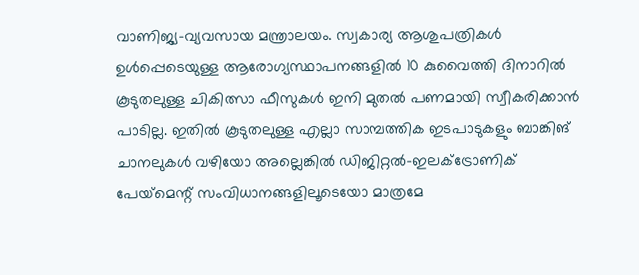വാണിജ്യ-വ്യവസായ മന്ത്രാലയം. സ്വകാര്യ ആശുപത്രികള്‍ ഉള്‍പ്പെടെയുള്ള ആരോഗ്യസ്ഥാപനങ്ങളില്‍ 10 കുവൈത്തി ദിനാറില്‍ കൂടുതലുള്ള ചികിത്സാ ഫീസുകള്‍ ഇനി മുതല്‍ പണമായി സ്വീകരിക്കാന്‍ പാടില്ല. ഇതില്‍ കൂടുതലുള്ള എല്ലാ സാമ്പത്തിക ഇടപാടുകളും ബാങ്കിങ് ചാനലുകള്‍ വഴിയോ അല്ലെങ്കില്‍ ഡിജിറ്റല്‍-ഇലക്ട്രോണിക് പേയ്‌മെന്റ് സംവിധാനങ്ങളിലൂടെയോ മാത്രമേ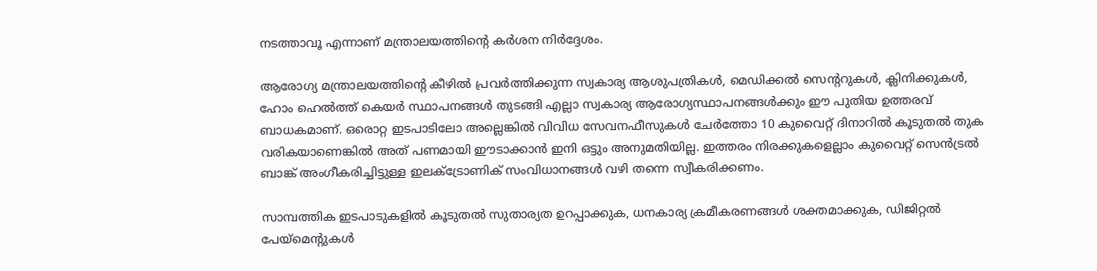നടത്താവൂ എന്നാണ് മന്ത്രാലയത്തിന്റെ കര്‍ശന നിര്‍ദ്ദേശം.

ആരോഗ്യ മന്ത്രാലയത്തിന്റെ കീഴില്‍ പ്രവര്‍ത്തിക്കുന്ന സ്വകാര്യ ആശുപത്രികള്‍, മെഡിക്കല്‍ സെന്ററുകള്‍, ക്ലിനിക്കുകള്‍, ഹോം ഹെല്‍ത്ത് കെയര്‍ സ്ഥാപനങ്ങള്‍ തുടങ്ങി എല്ലാ സ്വകാര്യ ആരോഗ്യസ്ഥാപനങ്ങള്‍ക്കും ഈ പുതിയ ഉത്തരവ് ബാധകമാണ്. ഒരൊറ്റ ഇടപാടിലോ അല്ലെങ്കില്‍ വിവിധ സേവനഫീസുകള്‍ ചേര്‍ത്തോ 10 കുവൈറ്റ് ദിനാറില്‍ കൂടുതല്‍ തുക വരികയാണെങ്കില്‍ അത് പണമായി ഈടാക്കാന്‍ ഇനി ഒട്ടും അനുമതിയില്ല. ഇത്തരം നിരക്കുകളെല്ലാം കുവൈറ്റ് സെന്‍ട്രല്‍ ബാങ്ക് അംഗീകരിച്ചിട്ടുള്ള ഇലക്ട്രോണിക് സംവിധാനങ്ങള്‍ വഴി തന്നെ സ്വീകരിക്കണം.

സാമ്പത്തിക ഇടപാടുകളില്‍ കൂടുതല്‍ സുതാര്യത ഉറപ്പാക്കുക, ധനകാര്യ ക്രമീകരണങ്ങള്‍ ശക്തമാക്കുക, ഡിജിറ്റല്‍ പേയ്‌മെന്റുകള്‍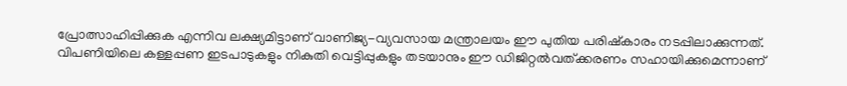പ്രോത്സാഹിപ്പിക്കുക എന്നിവ ലക്ഷ്യമിട്ടാണ് വാണിജ്യ-വ്യവസായ മന്ത്രാലയം ഈ പുതിയ പരിഷ്‌കാരം നടപ്പിലാക്കുന്നത്. വിപണിയിലെ കള്ളപ്പണ ഇടപാടുകളും നികുതി വെട്ടിപ്പുകളും തടയാനും ഈ ഡിജിറ്റല്‍വത്ക്കരണം സഹായിക്കുമെന്നാണ്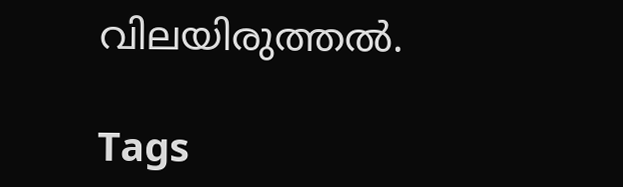വിലയിരുത്തല്‍.

Tags